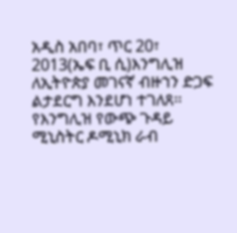አዲስ አበባ፣ ጥር 20፣ 2013(ኤፍ ቢ ሲ)እንግሊዝ ለኢትዮጵያ መገናኛ ብዙኀን ድጋፍ ልታደርግ እንደሆነ ተገለጸ፡፡
የእንግሊዝ የውጭ ጉዳይ ሚኒስትር ዶሚኒክ ራብ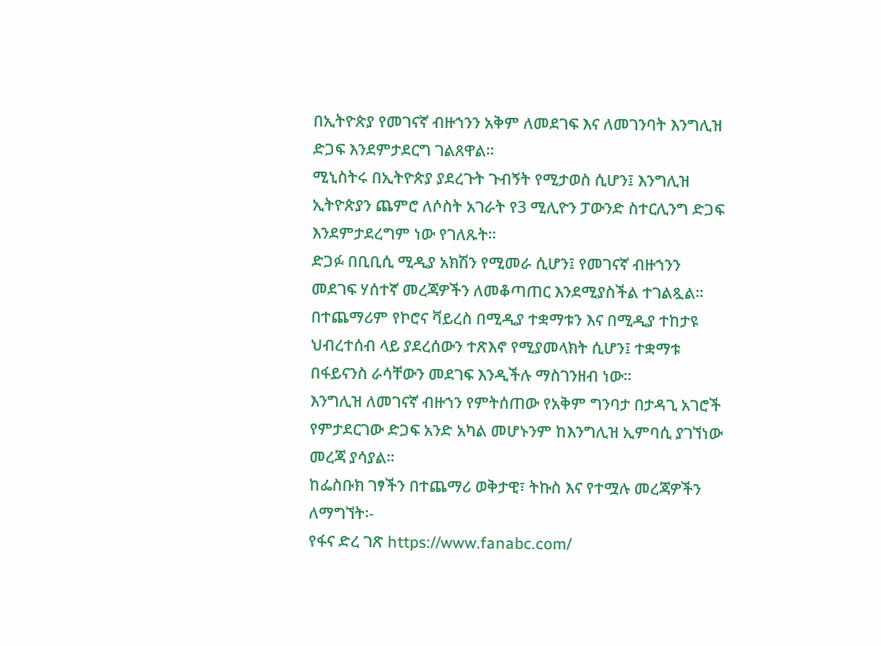በኢትዮጵያ የመገናኛ ብዙኀንን አቅም ለመደገፍ እና ለመገንባት እንግሊዝ ድጋፍ እንደምታደርግ ገልጸዋል፡፡
ሚኒስትሩ በኢትዮጵያ ያደረጉት ጉብኝት የሚታወስ ሲሆን፤ እንግሊዝ ኢትዮጵያን ጨምሮ ለሶስት አገራት የ3 ሚሊዮን ፓውንድ ስተርሊንግ ድጋፍ እንደምታደረግም ነው የገለጹት፡፡
ድጋፉ በቢቢሲ ሚዲያ አክሽን የሚመራ ሲሆን፤ የመገናኛ ብዙኀንን መደገፍ ሃሰተኛ መረጃዎችን ለመቆጣጠር እንደሚያስችል ተገልጿል፡፡
በተጨማሪም የኮሮና ቫይረስ በሚዲያ ተቋማቱን እና በሚዲያ ተከታዩ ህብረተሰብ ላይ ያደረሰውን ተጽእኖ የሚያመላክት ሲሆን፤ ተቋማቱ በፋይናንስ ራሳቸውን መደገፍ እንዲችሉ ማስገንዘብ ነው፡፡
እንግሊዝ ለመገናኛ ብዙኀን የምትሰጠው የአቅም ግንባታ በታዳጊ አገሮች የምታደርገው ድጋፍ አንድ አካል መሆኑንም ከእንግሊዝ ኢምባሲ ያገኘነው መረጃ ያሳያል፡፡
ከፌስቡክ ገፃችን በተጨማሪ ወቅታዊ፣ ትኩስ እና የተሟሉ መረጃዎችን ለማግኘት፡-
የፋና ድረ ገጽ https://www.fanabc.com/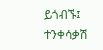ይጎብኙ፤
ተንቀሳቃሽ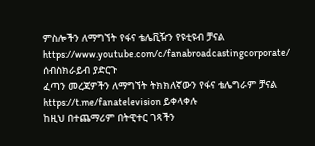ምስሎችን ለማግኘት የፋና ቴሌቪዥን የዩቲዩብ ቻናል https://www.youtube.com/c/fanabroadcastingcorporate/ ሰብስክራይብ ያድርጉ
ፈጣን መረጃዎችን ለማግኘት ትክክለኛውን የፋና ቴሌግራም ቻናል https://t.me/fanatelevision ይቀላቀሉ
ከዚህ በተጨማሪም በትዊተር ገጻችን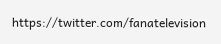https://twitter.com/fanatelevision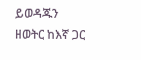ይወዳጁን
ዘወትር ከእኛ ጋር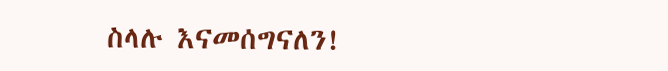ስላሉ እናመሰግናለን!